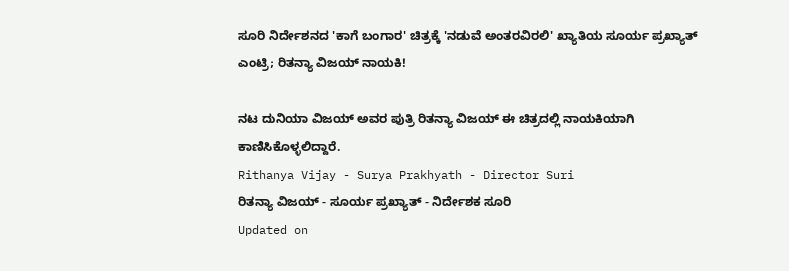ಸೂರಿ ನಿರ್ದೇಶನದ 'ಕಾಗೆ ಬಂಗಾರ' ಚಿತ್ರಕ್ಕೆ 'ನಡುವೆ ಅಂತರವಿರಲಿ' ಖ್ಯಾತಿಯ ಸೂರ್ಯ ಪ್ರಖ್ಯಾತ್ ಎಂಟ್ರಿ; ರಿತನ್ಯಾ ವಿಜಯ್ ನಾಯಕಿ!

ನಟ ದುನಿಯಾ ವಿಜಯ್ ಅವರ ಪುತ್ರಿ ರಿತನ್ಯಾ ವಿಜಯ್ ಈ ಚಿತ್ರದಲ್ಲಿ ನಾಯಕಿಯಾಗಿ ಕಾಣಿಸಿಕೊಳ್ಳಲಿದ್ದಾರೆ.
Rithanya Vijay - Surya Prakhyath - Director Suri
ರಿತನ್ಯಾ ವಿಜಯ್ - ಸೂರ್ಯ ಪ್ರಖ್ಯಾತ್ - ನಿರ್ದೇಶಕ ಸೂರಿ
Updated on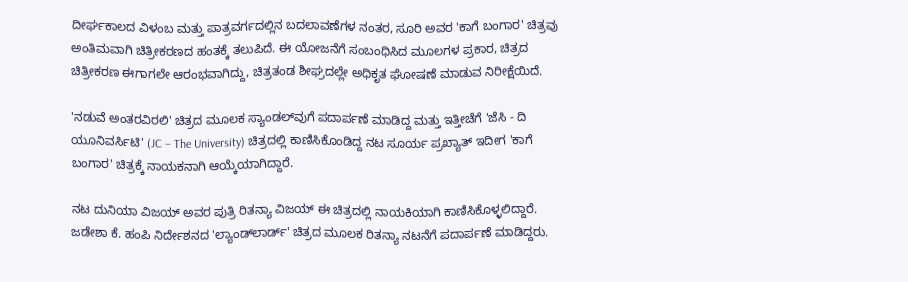ದೀರ್ಘಕಾಲದ ವಿಳಂಬ ಮತ್ತು ಪಾತ್ರವರ್ಗದಲ್ಲಿನ ಬದಲಾವಣೆಗಳ ನಂತರ, ಸೂರಿ ಅವರ 'ಕಾಗೆ ಬಂಗಾರ' ಚಿತ್ರವು ಅಂತಿಮವಾಗಿ ಚಿತ್ರೀಕರಣದ ಹಂತಕ್ಕೆ ತಲುಪಿದೆ. ಈ ಯೋಜನೆಗೆ ಸಂಬಂಧಿಸಿದ ಮೂಲಗಳ ಪ್ರಕಾರ, ಚಿತ್ರದ ಚಿತ್ರೀಕರಣ ಈಗಾಗಲೇ ಆರಂಭವಾಗಿದ್ದು, ಚಿತ್ರತಂಡ ಶೀಘ್ರದಲ್ಲೇ ಅಧಿಕೃತ ಘೋಷಣೆ ಮಾಡುವ ನಿರೀಕ್ಷೆಯಿದೆ.

'ನಡುವೆ ಅಂತರವಿರಲಿ' ಚಿತ್ರದ ಮೂಲಕ ಸ್ಯಾಂಡಲ್‌ವುಗೆ ಪದಾರ್ಪಣೆ ಮಾಡಿದ್ದ ಮತ್ತು ಇತ್ತೀಚೆಗೆ 'ಜೆಸಿ - ದಿ ಯೂನಿವರ್ಸಿಟಿ' (JC – The University) ಚಿತ್ರದಲ್ಲಿ ಕಾಣಿಸಿಕೊಂಡಿದ್ದ ನಟ ಸೂರ್ಯ ಪ್ರಖ್ಯಾತ್ ಇದೀಗ 'ಕಾಗೆ ಬಂಗಾರ' ಚಿತ್ರಕ್ಕೆ ನಾಯಕನಾಗಿ ಆಯ್ಕೆಯಾಗಿದ್ದಾರೆ.

ನಟ ದುನಿಯಾ ವಿಜಯ್ ಅವರ ಪುತ್ರಿ ರಿತನ್ಯಾ ವಿಜಯ್ ಈ ಚಿತ್ರದಲ್ಲಿ ನಾಯಕಿಯಾಗಿ ಕಾಣಿಸಿಕೊಳ್ಳಲಿದ್ದಾರೆ. ಜಡೇಶಾ ಕೆ. ಹಂಪಿ ನಿರ್ದೇಶನದ 'ಲ್ಯಾಂಡ್‌ಲಾರ್ಡ್' ಚಿತ್ರದ ಮೂಲಕ ರಿತನ್ಯಾ ನಟನೆಗೆ ಪದಾರ್ಪಣೆ ಮಾಡಿದ್ದರು.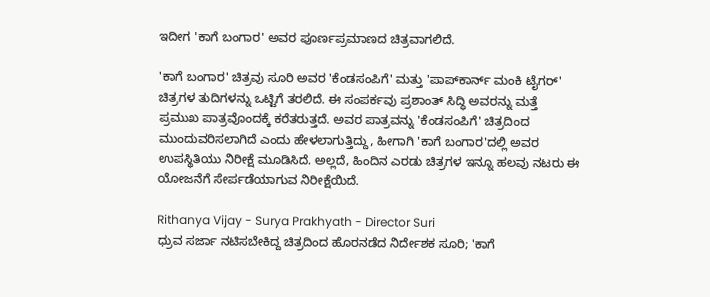ಇದೀಗ 'ಕಾಗೆ ಬಂಗಾರ' ಅವರ ಪೂರ್ಣಪ್ರಮಾಣದ ಚಿತ್ರವಾಗಲಿದೆ.

'ಕಾಗೆ ಬಂಗಾರ' ಚಿತ್ರವು ಸೂರಿ ಅವರ 'ಕೆಂಡಸಂಪಿಗೆ' ಮತ್ತು 'ಪಾಪ್‌ಕಾರ್ನ್ ಮಂಕಿ ಟೈಗರ್‌' ಚಿತ್ರಗಳ ತುದಿಗಳನ್ನು ಒಟ್ಟಿಗೆ ತರಲಿದೆ. ಈ ಸಂಪರ್ಕವು ಪ್ರಶಾಂತ್ ಸಿದ್ಧಿ ಅವರನ್ನು ಮತ್ತೆ ಪ್ರಮುಖ ಪಾತ್ರವೊಂದಕ್ಕೆ ಕರೆತರುತ್ತದೆ. ಅವರ ಪಾತ್ರವನ್ನು 'ಕೆಂಡಸಂಪಿಗೆ' ಚಿತ್ರದಿಂದ ಮುಂದುವರಿಸಲಾಗಿದೆ ಎಂದು ಹೇಳಲಾಗುತ್ತಿದ್ದು, ಹೀಗಾಗಿ 'ಕಾಗೆ ಬಂಗಾರ'ದಲ್ಲಿ ಅವರ ಉಪಸ್ಥಿತಿಯು ನಿರೀಕ್ಷೆ ಮೂಡಿಸಿದೆ. ಅಲ್ಲದೆ, ಹಿಂದಿನ ಎರಡು ಚಿತ್ರಗಳ ಇನ್ನೂ ಹಲವು ನಟರು ಈ ಯೋಜನೆಗೆ ಸೇರ್ಪಡೆಯಾಗುವ ನಿರೀಕ್ಷೆಯಿದೆ.

Rithanya Vijay - Surya Prakhyath - Director Suri
ಧ್ರುವ ಸರ್ಜಾ ನಟಿಸಬೇಕಿದ್ದ ಚಿತ್ರದಿಂದ ಹೊರನಡೆದ ನಿರ್ದೇಶಕ ಸೂರಿ; 'ಕಾಗೆ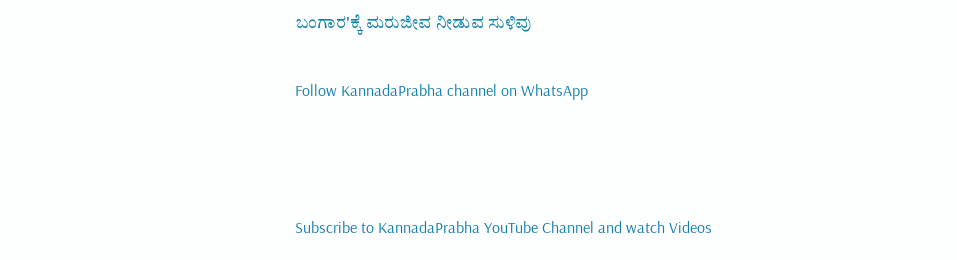ಬಂಗಾರ'ಕ್ಕೆ ಮರುಜೀವ ನೀಡುವ ಸುಳಿವು

Follow KannadaPrabha channel on WhatsApp



Subscribe to KannadaPrabha YouTube Channel and watch Videos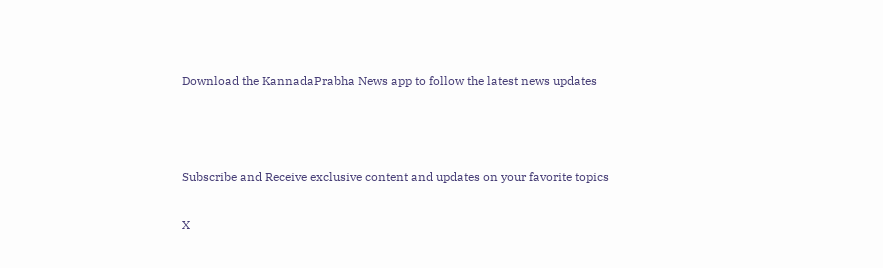Download the KannadaPrabha News app to follow the latest news updates



Subscribe and Receive exclusive content and updates on your favorite topics

X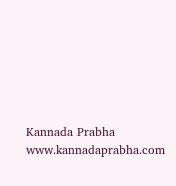Kannada Prabha
www.kannadaprabha.com